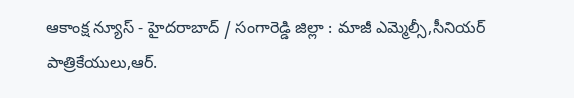ఆకాంక్ష న్యూస్ - హైదరాబాద్ / సంగారెడ్డి జిల్లా : మాజీ ఎమ్మెల్సీ,సీనియర్ పాత్రికేయులు,ఆర్.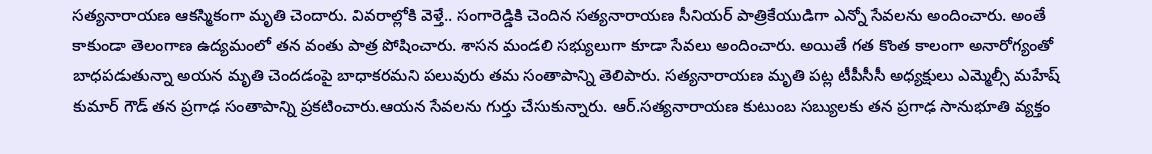సత్యనారాయణ ఆకస్మికంగా మృతి చెందారు. వివరాల్లోకి వెళ్తే.. సంగారెడ్డికి చెందిన సత్యనారాయణ సీనియర్ పాత్రికేయుడిగా ఎన్నో సేవలను అందించారు. అంతే కాకుండా తెలంగాణ ఉద్యమంలో తన వంతు పాత్ర పోషించారు. శాసన మండలి సభ్యులుగా కూడా సేవలు అందించారు. అయితే గత కొంత కాలంగా అనారోగ్యంతో బాధపడుతున్నా అయన మృతి చెందడంపై బాధాకరమని పలువురు తమ సంతాపాన్ని తెలిపారు. సత్యనారాయణ మృతి పట్ల టీపీసీసీ అధ్యక్షులు ఎమ్మెల్సీ మహేష్ కుమార్ గౌడ్ తన ప్రగాఢ సంతాపాన్ని ప్రకటించారు.ఆయన సేవలను గుర్తు చేసుకున్నారు. ఆర్.సత్యనారాయణ కుటుంబ సబ్యులకు తన ప్రగాఢ సానుభూతి వ్యక్తం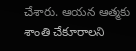చేశారు. ఆయన ఆత్మకు శాంతి చేకూరాలని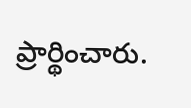ప్రార్థించారు.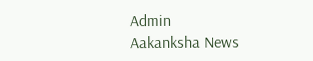Admin
Aakanksha News